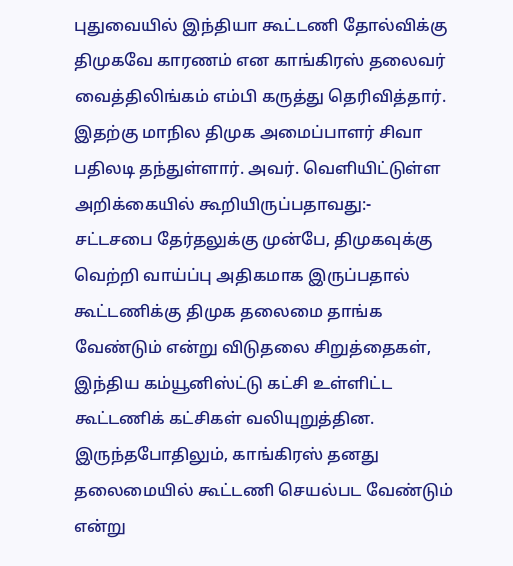புதுவையில் இந்தியா கூட்டணி தோல்விக்கு திமுகவே காரணம் என காங்கிரஸ் தலைவர் வைத்திலிங்கம் எம்பி கருத்து தெரிவித்தார்.
இதற்கு மாநில திமுக அமைப்பாளர் சிவா பதிலடி தந்துள்ளார். அவர். வெளியிட்டுள்ள அறிக்கையில் கூறியிருப்பதாவது:-
சட்டசபை தேர்தலுக்கு முன்பே, திமுகவுக்கு வெற்றி வாய்ப்பு அதிகமாக இருப்பதால் கூட்டணிக்கு திமுக தலைமை தாங்க வேண்டும் என்று விடுதலை சிறுத்தைகள், இந்திய கம்யூனிஸ்ட்டு கட்சி உள்ளிட்ட கூட்டணிக் கட்சிகள் வலியுறுத்தின. இருந்தபோதிலும், காங்கிரஸ் தனது தலைமையில் கூட்டணி செயல்பட வேண்டும் என்று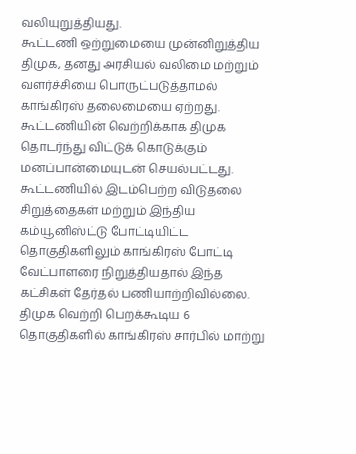வலியுறுத்தியது.
கூட்டணி ஒற்றுமையை முன்னிறுத்திய திமுக, தனது அரசியல் வலிமை மற்றும் வளர்ச்சியை பொருட்படுத்தாமல் காங்கிரஸ் தலைமையை ஏற்றது. கூட்டணியின் வெற்றிக்காக திமுக தொடர்ந்து விட்டுக் கொடுக்கும் மனப்பான்மையுடன் செயல்பட்டது.
கூட்டணியில் இடம்பெற்ற விடுதலை சிறுத்தைகள் மற்றும் இந்திய கம்யூனிஸ்ட்டு போட்டியிட்ட தொகுதிகளிலும் காங்கிரஸ் போட்டி வேட்பாளரை நிறுத்தியதால் இந்த கட்சிகள் தேர்தல் பணியாற்றிவில்லை. திமுக வெற்றி பெறக்கூடிய 6 தொகுதிகளில் காங்கிரஸ் சார்பில் மாற்று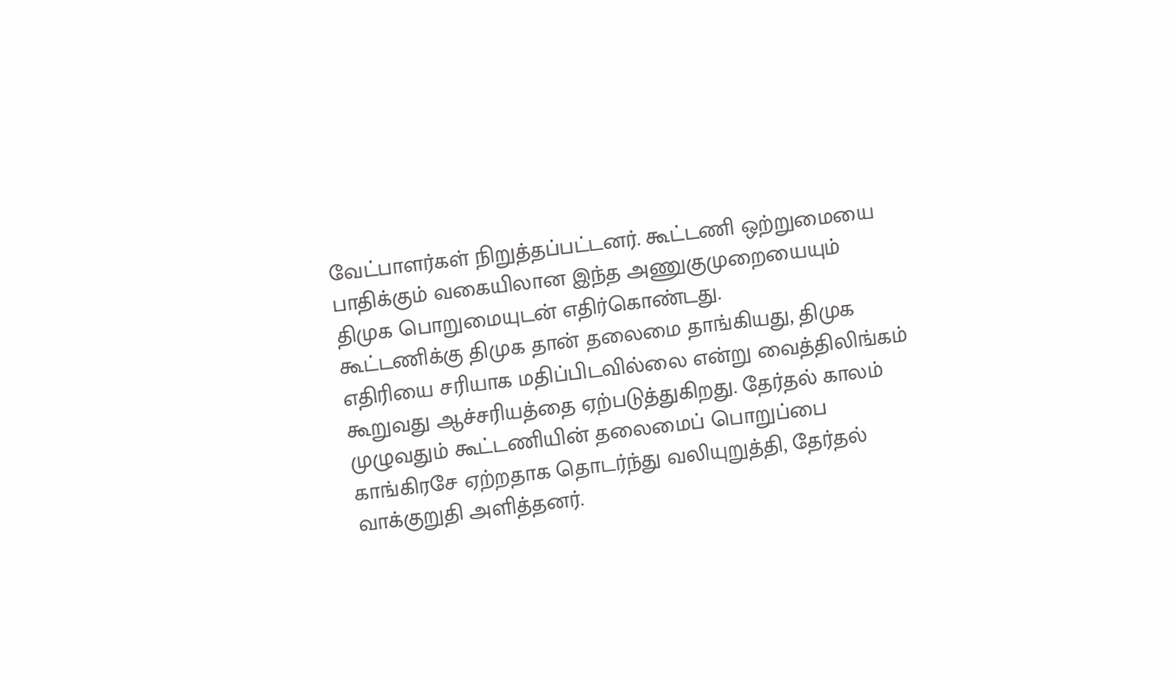வேட்பாளர்கள் நிறுத்தப்பட்டனர். கூட்டணி ஒற்றுமையை பாதிக்கும் வகையிலான இந்த அணுகுமுறையையும் திமுக பொறுமையுடன் எதிர்கொண்டது.
கூட்டணிக்கு திமுக தான் தலைமை தாங்கியது, திமுக எதிரியை சரியாக மதிப்பிடவில்லை என்று வைத்திலிங்கம் கூறுவது ஆச்சரியத்தை ஏற்படுத்துகிறது. தேர்தல் காலம் முழுவதும் கூட்டணியின் தலைமைப் பொறுப்பை காங்கிரசே ஏற்றதாக தொடர்ந்து வலியுறுத்தி, தேர்தல் வாக்குறுதி அளித்தனர்.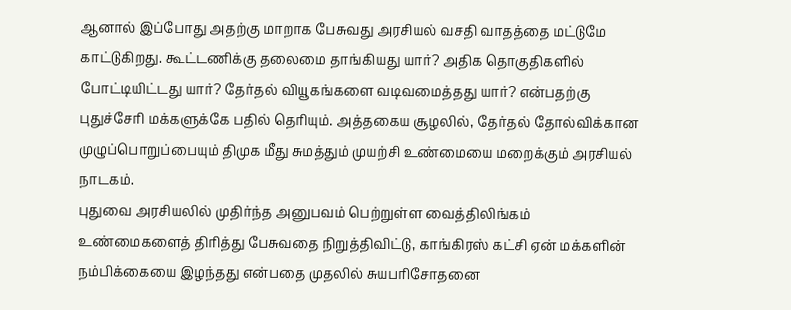ஆனால் இப்போது அதற்கு மாறாக பேசுவது அரசியல் வசதி வாதத்தை மட்டுமே காட்டுகிறது. கூட்டணிக்கு தலைமை தாங்கியது யார்? அதிக தொகுதிகளில் போட்டியிட்டது யார்? தேர்தல் வியூகங்களை வடிவமைத்தது யார்? என்பதற்கு புதுச்சேரி மக்களுக்கே பதில் தெரியும். அத்தகைய சூழலில், தேர்தல் தோல்விக்கான முழுப்பொறுப்பையும் திமுக மீது சுமத்தும் முயற்சி உண்மையை மறைக்கும் அரசியல் நாடகம்.
புதுவை அரசியலில் முதிர்ந்த அனுபவம் பெற்றுள்ள வைத்திலிங்கம் உண்மைகளைத் திரித்து பேசுவதை நிறுத்திவிட்டு, காங்கிரஸ் கட்சி ஏன் மக்களின் நம்பிக்கையை இழந்தது என்பதை முதலில் சுயபரிசோதனை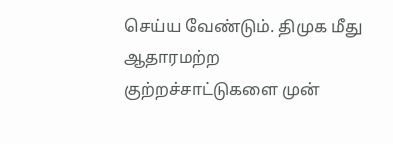செய்ய வேண்டும். திமுக மீது ஆதாரமற்ற குற்றச்சாட்டுகளை முன்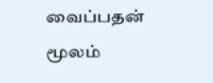வைப்பதன் மூலம்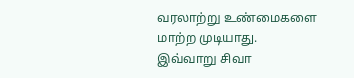வரலாற்று உண்மைகளை மாற்ற முடியாது.
இவ்வாறு சிவா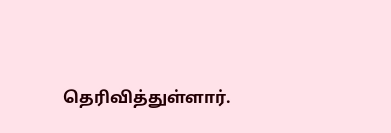தெரிவித்துள்ளார்.